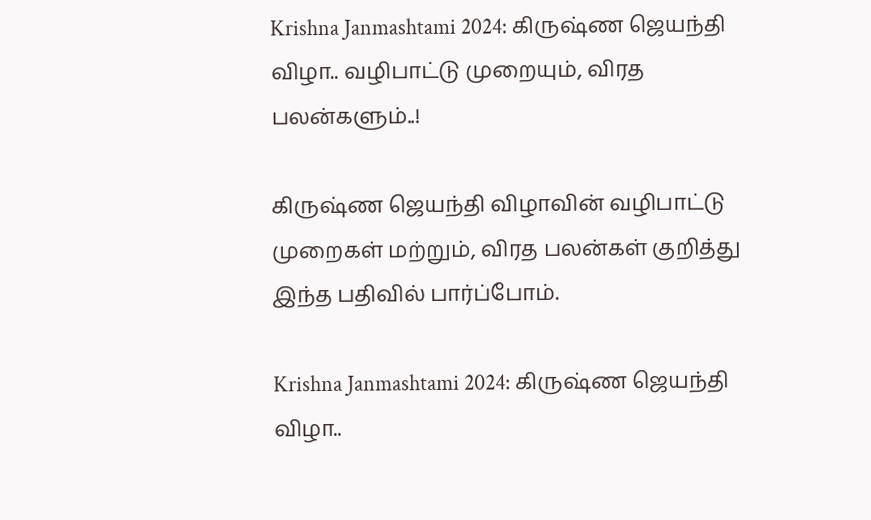Krishna Janmashtami 2024: கிருஷ்ண ஜெயந்தி விழா.. வழிபாட்டு முறையும், விரத பலன்களும்..!

கிருஷ்ண ஜெயந்தி விழாவின் வழிபாட்டு முறைகள் மற்றும், விரத பலன்கள் குறித்து இந்த பதிவில் பார்ப்போம்.

Krishna Janmashtami 2024: கிருஷ்ண ஜெயந்தி விழா..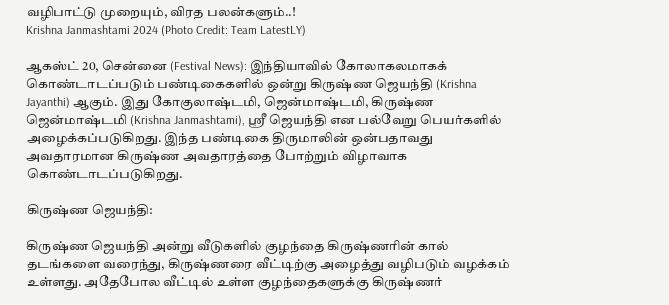வழிபாட்டு முறையும், விரத பலன்களும்..!
Krishna Janmashtami 2024 (Photo Credit: Team LatestLY)

ஆகஸ்ட் 20, சென்னை (Festival News): இந்தியாவில் கோலாகலமாகக் கொண்டாடப்படும் பண்டிகைகளில் ஒன்று கிருஷ்ண ஜெயந்தி (Krishna Jayanthi) ஆகும். இது கோகுலாஷ்டமி, ஜென்மாஷ்டமி, கிருஷ்ண ஜென்மாஷ்டமி (Krishna Janmashtami), ஸ்ரீ ஜெயந்தி என பல்வேறு பெயர்களில் அழைக்கப்படுகிறது. இந்த பண்டிகை திருமாலின் ஒன்பதாவது அவதாரமான கிருஷ்ண அவதாரத்தை போற்றும் விழாவாக கொண்டாடப்படுகிறது.

கிருஷ்ண ஜெயந்தி:

கிருஷ்ண ஜெயந்தி அன்று வீடுகளில் குழந்தை கிருஷ்ணரின் கால் தடங்களை வரைந்து, கிருஷ்ணரை வீட்டிற்கு அழைத்து வழிபடும் வழக்கம் உள்ளது. அதேபோல வீட்டில் உள்ள குழந்தைகளுக்கு கிருஷ்ணர்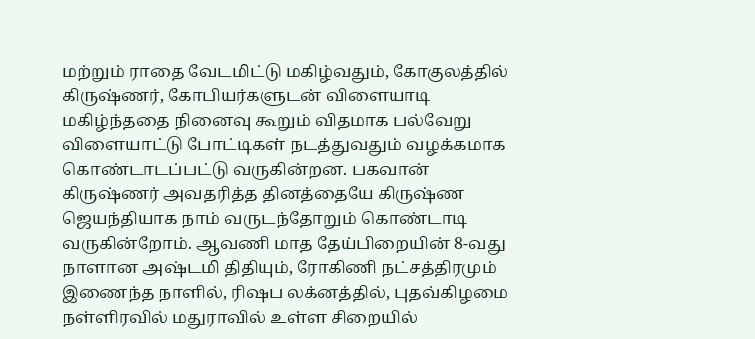மற்றும் ராதை வேடமிட்டு மகிழ்வதும், கோகுலத்தில் கிருஷ்ணர், கோபியர்களுடன் விளையாடி மகிழ்ந்ததை நினைவு கூறும் விதமாக பல்வேறு விளையாட்டு போட்டிகள் நடத்துவதும் வழக்கமாக கொண்டாடப்பட்டு வருகின்றன. பகவான் கிருஷ்ணர் அவதரித்த தினத்தையே கிருஷ்ண ஜெயந்தியாக நாம் வருடந்தோறும் கொண்டாடி வருகின்றோம். ஆவணி மாத தேய்பிறையின் 8-வது நாளான அஷ்டமி திதியும், ரோகிணி நட்சத்திரமும் இணைந்த நாளில், ரிஷப லக்னத்தில், புதவ்கிழமை நள்ளிரவில் மதுராவில் உள்ள சிறையில்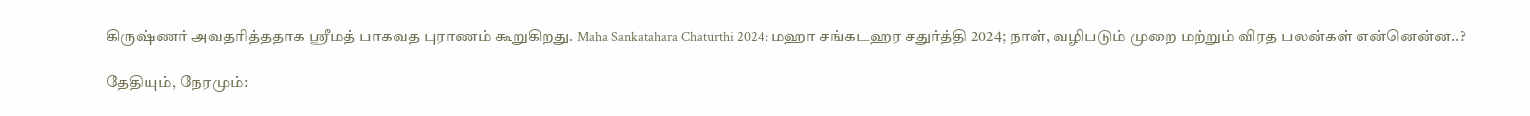கிருஷ்ணர் அவதரித்ததாக ஸ்ரீமத் பாகவத புராணம் கூறுகிறது. Maha Sankatahara Chaturthi 2024: மஹா சங்கடஹர சதுர்த்தி 2024; நாள், வழிபடும் முறை மற்றும் விரத பலன்கள் என்னென்ன..?

தேதியும், நேரமும்: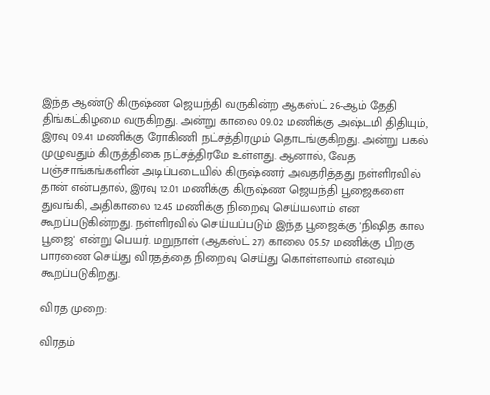இந்த ஆண்டு கிருஷ்ண ஜெயந்தி வருகின்ற ஆகஸ்ட் 26-ஆம் தேதி திங்கட்கிழமை வருகிறது. அன்று காலை 09.02 மணிக்கு அஷ்டமி திதியும், இரவு 09.41 மணிக்கு ரோகிணி நட்சத்திரமும் தொடங்குகிறது. அன்று பகல் முழுவதும் கிருத்திகை நட்சத்திரமே உள்ளது. ஆனால், வேத பஞ்சாங்கங்களின் அடிப்படையில் கிருஷ்ணர் அவதரித்தது நள்ளிரவில் தான் என்பதால், இரவு 12.01 மணிக்கு கிருஷ்ண ஜெயந்தி பூஜைகளை துவங்கி, அதிகாலை 12.45 மணிக்கு நிறைவு செய்யலாம் என கூறப்படுகின்றது. நள்ளிரவில் செய்யப்படும் இந்த பூஜைக்கு 'நிஷித கால பூஜை' என்று பெயர். மறுநாள் (ஆகஸ்ட் 27) காலை 05.57 மணிக்கு பிறகு பாரணை செய்து விரதத்தை நிறைவு செய்து கொள்ளலாம் எனவும் கூறப்படுகிறது.

விரத முறை:

விரதம்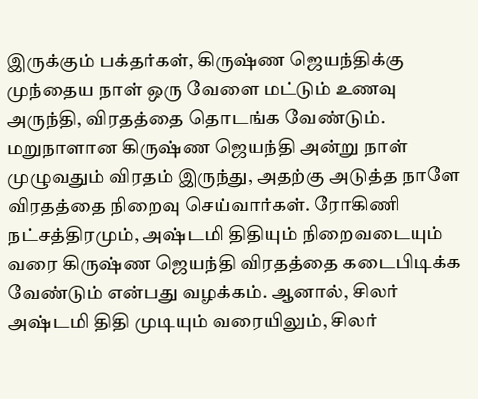இருக்கும் பக்தர்கள், கிருஷ்ண ஜெயந்திக்கு முந்தைய நாள் ஒரு வேளை மட்டும் உணவு அருந்தி, விரதத்தை தொடங்க வேண்டும். மறுநாளான கிருஷ்ண ஜெயந்தி அன்று நாள் முழுவதும் விரதம் இருந்து, அதற்கு அடுத்த நாளே விரதத்தை நிறைவு செய்வார்கள். ரோகிணி நட்சத்திரமும், அஷ்டமி திதியும் நிறைவடையும் வரை கிருஷ்ண ஜெயந்தி விரதத்தை கடைபிடிக்க வேண்டும் என்பது வழக்கம். ஆனால், சிலர் அஷ்டமி திதி முடியும் வரையிலும், சிலர்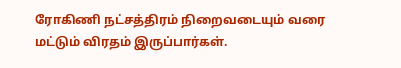ரோகிணி நட்சத்திரம் நிறைவடையும் வரை மட்டும் விரதம் இருப்பார்கள்.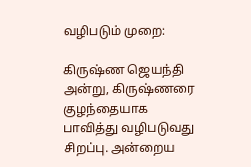வழிபடும் முறை:

கிருஷ்ண ஜெயந்தி அன்று, கிருஷ்ணரை குழந்தையாக பாவித்து வழிபடுவது சிறப்பு. அன்றைய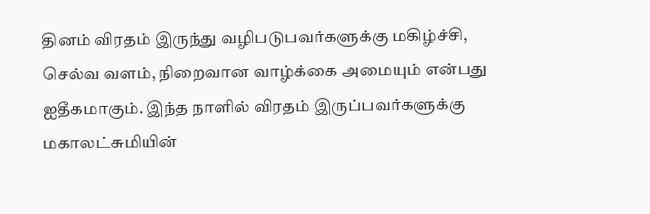தினம் விரதம் இருந்து வழிபடுபவர்களுக்கு மகிழ்ச்சி, செல்வ வளம், நிறைவான வாழ்க்கை அமையும் என்பது ஐதீகமாகும். இந்த நாளில் விரதம் இருப்பவர்களுக்கு மகாலட்சுமியின்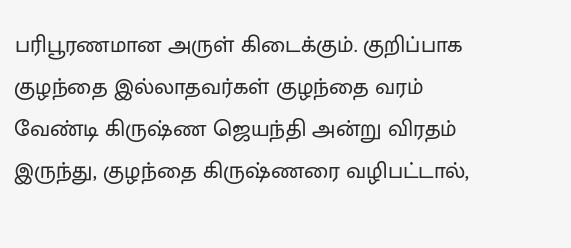பரிபூரணமான அருள் கிடைக்கும். குறிப்பாக குழந்தை இல்லாதவர்கள் குழந்தை வரம் வேண்டி கிருஷ்ண ஜெயந்தி அன்று விரதம் இருந்து, குழந்தை கிருஷ்ணரை வழிபட்டால்,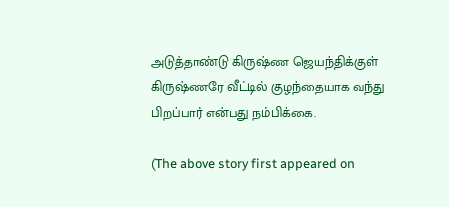அடுத்தாண்டு கிருஷ்ண ஜெயந்திக்குள் கிருஷ்ணரே வீட்டில் குழந்தையாக வந்து பிறப்பார் என்பது நம்பிக்கை.

(The above story first appeared on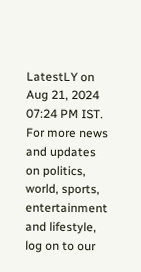LatestLY on Aug 21, 2024 07:24 PM IST. For more news and updates on politics, world, sports, entertainment and lifestyle, log on to our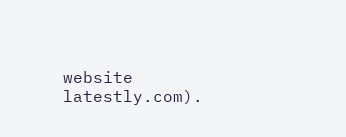website latestly.com).